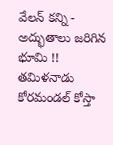వేలన్ కన్ని - అద్భుతాలు జరిగిన భూమి !!
తమిళనాడు కోరమండల్ కోస్తా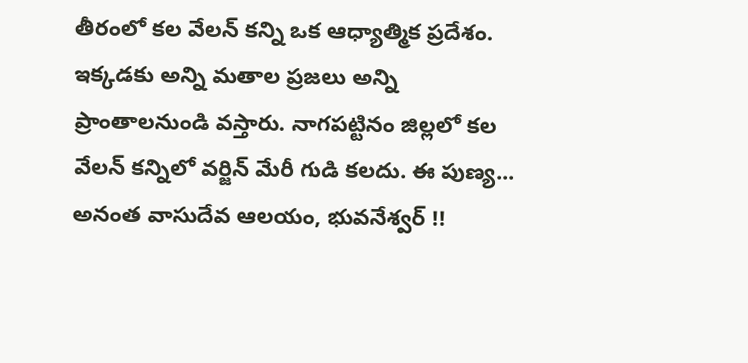తీరంలో కల వేలన్ కన్ని ఒక ఆధ్యాత్మిక ప్రదేశం. ఇక్కడకు అన్ని మతాల ప్రజలు అన్ని ప్రాంతాలనుండి వస్తారు. నాగపట్టినం జిల్లలో కల వేలన్ కన్నిలో వర్జిన్ మేరీ గుడి కలదు. ఈ పుణ్య...
అనంత వాసుదేవ ఆలయం, భువనేశ్వర్ !!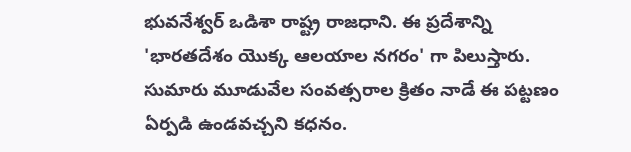భువనేశ్వర్ ఒడిశా రాష్ట్ర రాజధాని. ఈ ప్రదేశాన్ని 'భారతదేశం యొక్క ఆలయాల నగరం' గా పిలుస్తారు. సుమారు మూడువేల సంవత్సరాల క్రితం నాడే ఈ పట్టణం ఏర్పడి ఉండవచ్చని కధనం.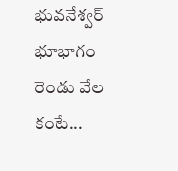భువనేశ్వర్ భూభాగం రెండు వేల కంటే...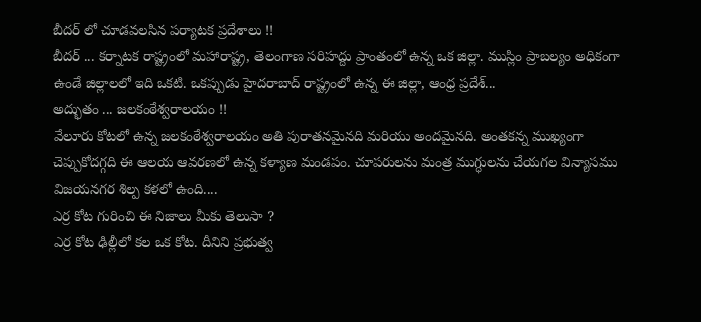బీదర్ లో చూడవలసిన పర్యాటక ప్రదేశాలు !!
బీదర్ ... కర్నాటక రాష్ట్రంలో మహారాష్ట్ర, తెలంగాణ సరిహద్దు ప్రాంతంలో ఉన్న ఒక జిల్లా. ముస్లిం ప్రాబల్యం అధికంగా ఉండే జిల్లాలలో ఇది ఒకటి. ఒకప్పుడు హైదరాబాద్ రాష్ట్రంలో ఉన్న ఈ జిల్లా, ఆంధ్ర ప్రదేశ్...
అద్భుతం ... జలకంఠేశ్వరాలయం !!
వేలూరు కోటలో ఉన్న జలకంఠేశ్వరాలయం అతి పురాతనమైనది మరియు అందమైనది. అంతకన్న ముఖ్యంగా చెప్పుకోదగ్గది ఈ ఆలయ ఆవరణలో ఉన్న కళ్యాణ మండపం. చూపరులను మంత్ర ముగ్ధులను చేయగల విన్యాసము విజయనగర శిల్ప కళలో ఉంది....
ఎర్ర కోట గురించి ఈ నిజాలు మీకు తెలుసా ?
ఎర్ర కోట ఢిల్లీలో కల ఒక కోట. దీనిని ప్రభుత్వ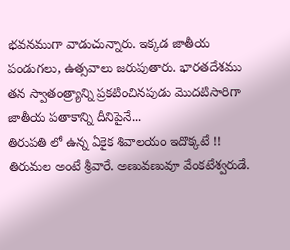భవనముగా వాడుచున్నారు. ఇక్కడ జాతీయ పండుగలు, ఉత్సవాలు జరుపుతారు. భారతదేశము తన స్వాతంత్ర్యాన్ని ప్రకటించినపుడు మొదటిసారిగా జాతీయ పతాకాన్ని దీనిపైనే...
తిరుపతి లో ఉన్న ఏకైక శివాలయం ఇదొక్కటే !!
తిరుమల అంటే శ్రీవారే. అణువణువూ వేంకటేశ్వరుడే.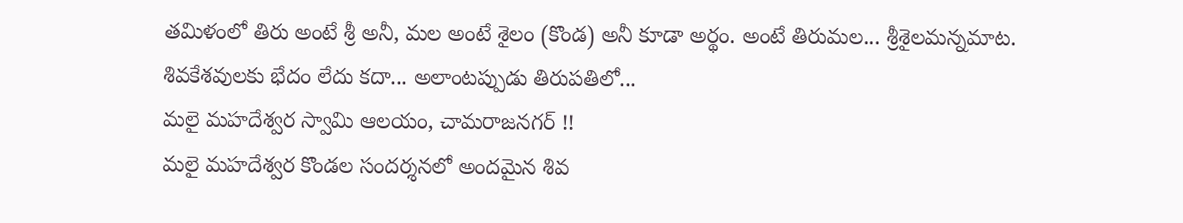తమిళంలో తిరు అంటే శ్రీ అనీ, మల అంటే శైలం (కొండ) అనీ కూడా అర్థం. అంటే తిరుమల... శ్రీశైలమన్నమాట. శివకేశవులకు భేదం లేదు కదా... అలాంటప్పుడు తిరుపతిలో...
మలై మహదేశ్వర స్వామి ఆలయం, చామరాజనగర్ !!
మలై మహదేశ్వర కొండల సందర్శనలో అందమైన శివ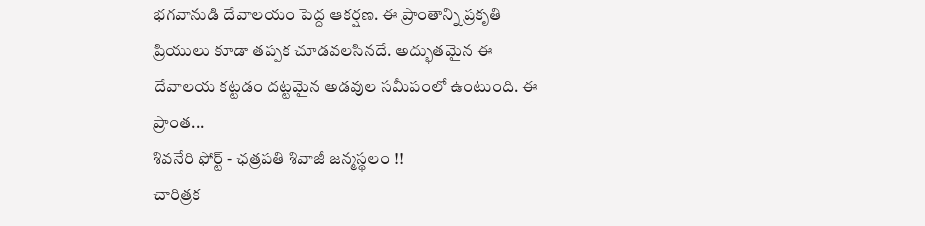భగవానుడి దేవాలయం పెద్ద ఆకర్షణ. ఈ ప్రాంతాన్ని ప్రకృతి ప్రియులు కూడా తప్పక చూడవలసినదే. అద్భుతమైన ఈ దేవాలయ కట్టడం దట్టమైన అడవుల సమీపంలో ఉంటుంది. ఈ ప్రాంత...
శివనేరి ఫోర్ట్ - ఛత్రపతి శివాజీ జన్మస్థలం !!
చారిత్రక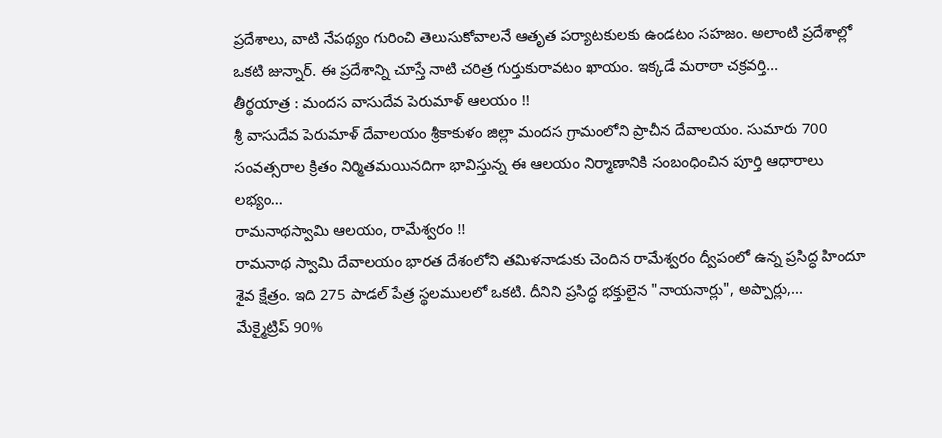ప్రదేశాలు, వాటి నేపథ్యం గురించి తెలుసుకోవాలనే ఆతృత పర్యాటకులకు ఉండటం సహజం. అలాంటి ప్రదేశాల్లో ఒకటి జున్నార్. ఈ ప్రదేశాన్ని చూస్తే నాటి చరిత్ర గుర్తుకురావటం ఖాయం. ఇక్కడే మరాఠా చక్రవర్తి...
తీర్థయాత్ర : మందస వాసుదేవ పెరుమాళ్ ఆలయం !!
శ్రీ వాసుదేవ పెరుమాళ్ దేవాలయం శ్రీకాకుళం జిల్లా మందస గ్రామంలోని ప్రాచీన దేవాలయం. సుమారు 700 సంవత్సరాల క్రితం నిర్మితమయినదిగా భావిస్తున్న ఈ ఆలయం నిర్మాణానికి సంబంధించిన పూర్తి ఆధారాలు లభ్యం...
రామనాథస్వామి ఆలయం, రామేశ్వరం !!
రామనాథ స్వామి దేవాలయం భారత దేశంలోని తమిళనాడుకు చెందిన రామేశ్వరం ద్వీపంలో ఉన్న ప్రసిద్ధ హిందూ శైవ క్షేత్రం. ఇది 275 పాడల్ పేత్ర స్థలములలో ఒకటి. దీనిని ప్రసిద్ధ భక్తులైన "నాయనార్లు", అప్పార్లు,...
మేక్మైట్రిప్ 90%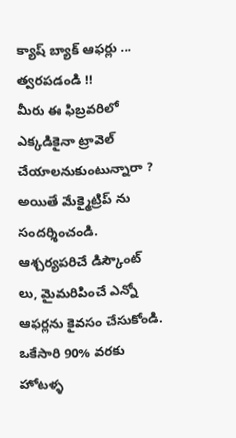క్యాష్ బ్యాక్ ఆఫర్లు ... త్వరపడండి !!
మీరు ఈ ఫిబ్రవరిలో ఎక్కడికైనా ట్రావెల్ చేయాలనుకుంటున్నారా ? అయితే మేక్మైట్రిప్ ను సందర్శించండి. ఆశ్చర్యపరిచే డిస్కౌంట్ లు, మైమరిపించే ఎన్నో ఆఫర్లను కైవసం చేసుకోండి. ఒకేసారి 90% వరకు హోటళ్ళ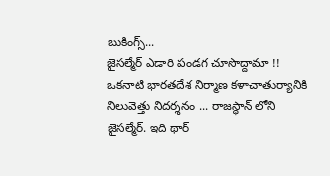బుకింగ్స్...
జైసల్మేర్ ఎడారి పండగ చూసొద్దామా !!
ఒకనాటి భారతదేశ నిర్మాణ కళాచాతుర్యానికి నిలువెత్తు నిదర్శనం ... రాజస్థాన్ లోని జైసల్మేర్. ఇది థార్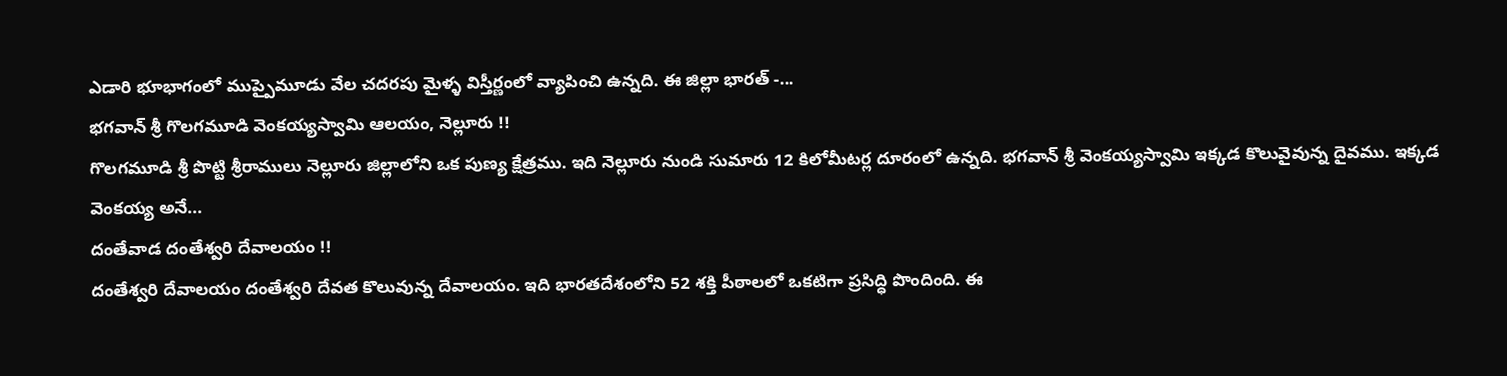ఎడారి భూభాగంలో ముప్పైమూడు వేల చదరపు మైళ్ళ విస్తీర్ణంలో వ్యాపించి ఉన్నది. ఈ జిల్లా భారత్ -...
భగవాన్ శ్రీ గొలగమూడి వెంకయ్యస్వామి ఆలయం, నెల్లూరు !!
గొలగమూడి శ్రీ పొట్టి శ్రీరాములు నెల్లూరు జిల్లాలోని ఒక పుణ్య క్షేత్రము. ఇది నెల్లూరు నుండి సుమారు 12 కిలోమీటర్ల దూరంలో ఉన్నది. భగవాన్ శ్రీ వెంకయ్యస్వామి ఇక్కడ కొలువైవున్న దైవము. ఇక్కడ వెంకయ్య అనే...
దంతేవాడ దంతేశ్వరి దేవాలయం !!
దంతేశ్వరి దేవాలయం దంతేశ్వరి దేవత కొలువున్న దేవాలయం. ఇది భారతదేశంలోని 52 శక్తి పీఠాలలో ఒకటిగా ప్రసిద్ధి పొందింది. ఈ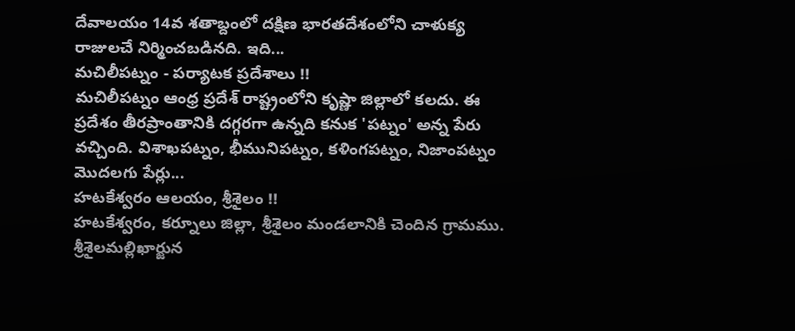దేవాలయం 14వ శతాబ్దంలో దక్షిణ భారతదేశంలోని చాళుక్య రాజులచే నిర్మించబడినది. ఇది...
మచిలీపట్నం - పర్యాటక ప్రదేశాలు !!
మచిలీపట్నం ఆంధ్ర ప్రదేశ్ రాష్ట్రంలోని కృష్ణా జిల్లాలో కలదు. ఈ ప్రదేశం తీరప్రాంతానికి దగ్గరగా ఉన్నది కనుక 'పట్నం' అన్న పేరు వచ్చింది. విశాఖపట్నం, భీమునిపట్నం, కళింగపట్నం, నిజాంపట్నం మొదలగు పేర్లు...
హటకేశ్వరం ఆలయం, శ్రీశైలం !!
హటకేశ్వరం, కర్నూలు జిల్లా, శ్రీశైలం మండలానికి చెందిన గ్రామము. శ్రీశైలమల్లిఖార్జున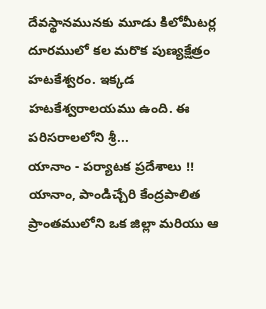దేవస్థానమునకు మూడు కిలోమీటర్ల దూరములో కల మరొక పుణ్యక్షేత్రం హటకేశ్వరం. ఇక్కడ హటకేశ్వరాలయము ఉంది. ఈ పరిసరాలలోని శ్రీ...
యానాం - పర్యాటక ప్రదేశాలు !!
యానాం, పాండిచ్చేరి కేంద్రపాలిత ప్రాంతములోని ఒక జిల్లా మరియు ఆ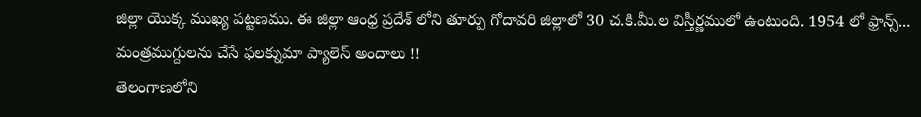జిల్లా యొక్క ముఖ్య పట్టణము. ఈ జిల్లా ఆంధ్ర ప్రదేశ్ లోని తూర్పు గోదావరి జిల్లాలో 30 చ.కి.మీ.ల విస్తీర్ణములో ఉంటుంది. 1954 లో ఫ్రాన్స్...
మంత్రముగ్దులను చేసే ఫలక్నుమా ప్యాలెస్ అందాలు !!
తెలంగాణలోని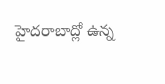హైదరాబాద్లో ఉన్న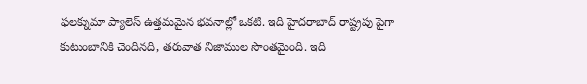ఫలక్నుమా ప్యాలెస్ ఉత్తమమైన భవనాల్లో ఒకటి. ఇది హైదరాబాద్ రాష్ట్రపు పైగా కుటుంబానికి చెందినది, తరువాత నిజాముల సొంతమైంది. ఇది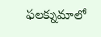ఫలక్నుమాలో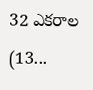32 ఎకరాల (13...